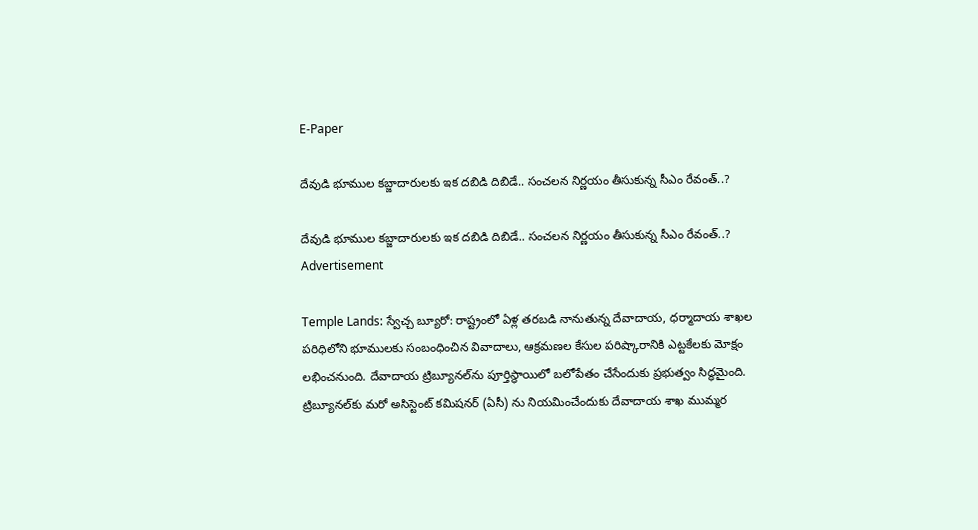E-Paper

దేవుడి భూముల కబ్జాదారులకు ఇక దబిడి దిబిడే.. సంచలన నిర్ణయం తీసుకున్న సీఎం రేవంత్..?

దేవుడి భూముల కబ్జాదారులకు ఇక దబిడి దిబిడే.. సంచలన నిర్ణయం తీసుకున్న సీఎం రేవంత్..?
Advertisement

Temple Lands: స్వేచ్చ బ్యూరో: రాష్ట్రంలో ఏళ్ల తరబడి నానుతున్న దేవాదాయ, ధర్మాదాయ శాఖల పరిధిలోని భూములకు సంబంధించిన వివాదాలు, ఆక్రమణల కేసుల పరిష్కారానికి ఎట్టకేలకు మోక్షం లభించనుంది. దేవాదాయ ట్రిబ్యూనల్‌ను పూర్తిస్థాయిలో బలోపేతం చేసేందుకు ప్రభుత్వం సిద్ధమైంది. ట్రిబ్యూనల్‌కు మరో అసిస్టెంట్ కమిషనర్ (ఏసీ) ను నియమించేందుకు దేవాదాయ శాఖ ముమ్మర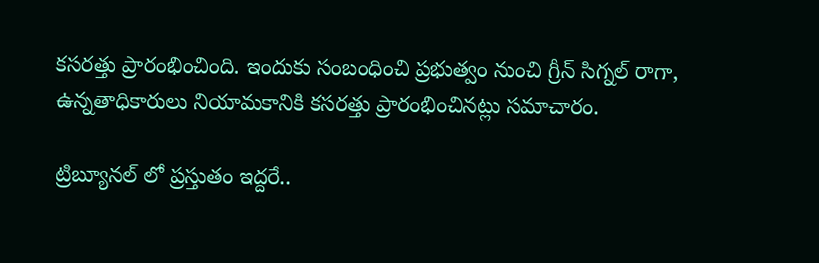కసరత్తు ప్రారంభించింది. ఇందుకు సంబంధించి ప్రభుత్వం నుంచి గ్రీన్ సిగ్నల్ రాగా, ఉన్నతాధికారులు నియామకానికి కసరత్తు ప్రారంభించినట్లు సమాచారం.

ట్రిబ్యూనల్ లో ప్రస్తుతం ఇద్దరే..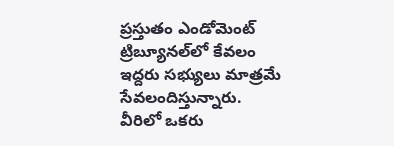ప్రస్తుతం ఎండోమెంట్ ట్రిబ్యూనల్‌లో కేవలం ఇద్దరు సభ్యులు మాత్రమే సేవలందిస్తున్నారు. వీరిలో ఒకరు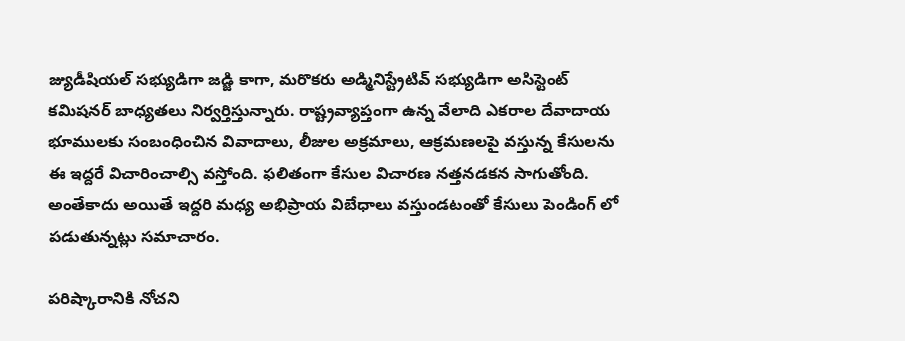జ్యుడీషియల్ సభ్యుడిగా జడ్జి కాగా, మరొకరు అడ్మినిస్ట్రేటివ్ సభ్యుడిగా అసిస్టెంట్ కమిషనర్ బాధ్యతలు నిర్వర్తిస్తున్నారు. రాష్ట్రవ్యాప్తంగా ఉన్న వేలాది ఎకరాల దేవాదాయ భూములకు సంబంధించిన వివాదాలు, లీజుల అక్రమాలు, ఆక్రమణలపై వస్తున్న కేసులను ఈ ఇద్దరే విచారించాల్సి వస్తోంది. ఫలితంగా కేసుల విచారణ నత్తనడకన సాగుతోంది. అంతేకాదు అయితే ఇద్దరి మధ్య అభిప్రాయ విబేధాలు వస్తుండటంతో కేసులు పెండింగ్ లో పడుతున్నట్లు సమాచారం.

పరిష్కారానికి నోచని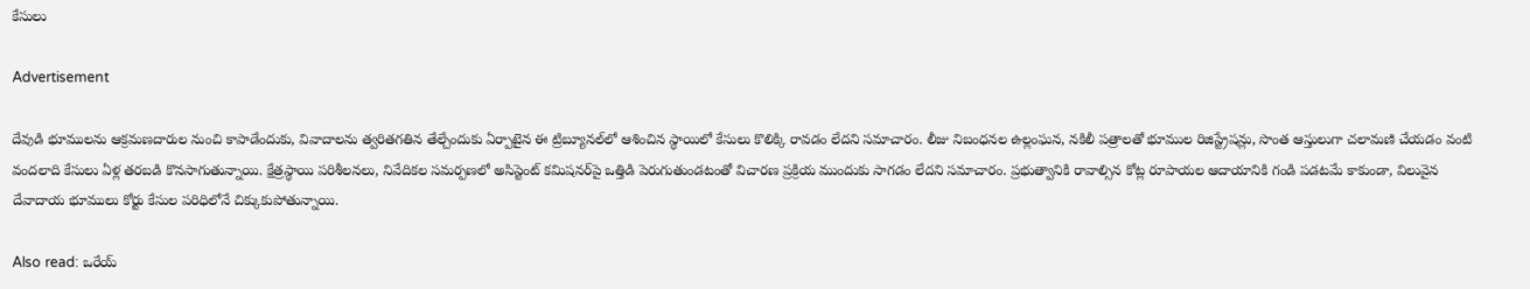కేసులు

Advertisement

దేవుడి భూములను ఆక్రమణదారుల నుంచి కాపాడేందుకు, వివాదాలను త్వరితగతిన తేల్చేందుకు ఏర్పాటైన ఈ ట్రిబ్యూనల్‌లో ఆశించిన స్థాయిలో కేసులు కొలిక్కి రావడం లేదని సమాచారం. లీజు నిబంధనల ఉల్లంఘన, నకిలీ పత్రాలతో భూముల రిజిస్ట్రేషన్లు, సొంత ఆస్తులుగా చలామణి చేయడం వంటి వందలాది కేసులు ఏళ్ల తరబడి కొనసాగుతున్నాయి. క్షేత్రస్థాయి పరిశీలనలు, నివేదికల సమర్పణలో అసిస్టెంట్ కమిషనర్‌పై ఒత్తిడి పెరుగుతుండటంతో విచారణ ప్రక్రియ ముందుకు సాగడం లేదని సమాచారం. ప్రభుత్వానికి రావాల్సిన కోట్ల రూపాయల ఆదాయానికి గండి పడటమే కాకుండా, విలువైన దేవాదాయ భూములు కోర్టు కేసుల పరిధిలోనే చిక్కుకుపోతున్నాయి.

Also read: ఒరేయ్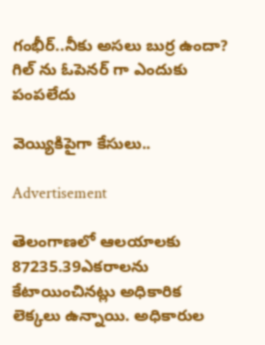గంభీర్..నీకు అస‌లు బుర్ర ఉందా? గిల్ ను ఓపెన‌ర్ గా ఎందుకు పంప‌లేదు

వెయ్యికిపైగా కేసులు..

Advertisement

తెలంగాణలో ఆలయాలకు 87235.39ఎకరాలను కేటాయించినట్లు అధికారిక లెక్కలు ఉన్నాయి. అధికారుల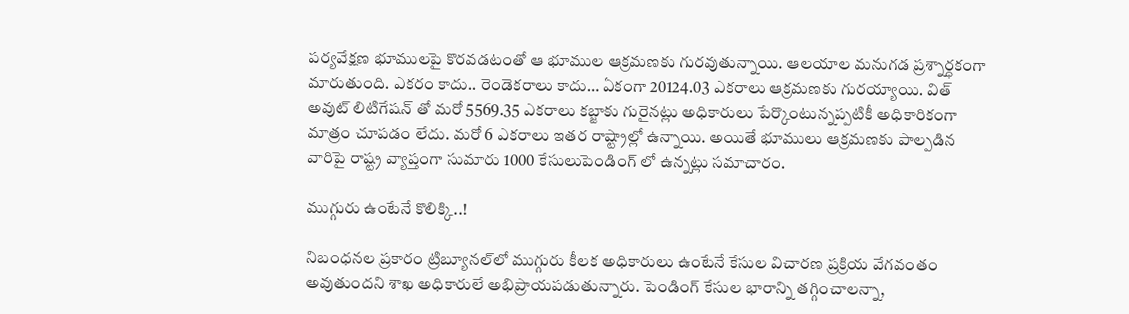పర్యవేక్షణ భూములపై కొరవడటంతో ఆ భూముల ఆక్రమణకు గురవుతున్నాయి. ఆలయాల మనుగడ ప్రశ్నార్ధకంగా మారుతుంది. ఎకరం కాదు.. రెండెకరాలు కాదు… ఏకంగా 20124.03 ఎకరాలు ఆక్రమణకు గురయ్యాయి. విత్ అవుట్ లిటిగేషన్ తో మరో 5569.35 ఎకరాలు కబ్జాకు గురైనట్లు అధికారులు పేర్కొంటున్నప్పటికీ అధికారికంగా మాత్రం చూపడం లేదు. మరో 6 ఎకరాలు ఇతర రాష్ట్రాల్లో ఉన్నాయి. అయితే భూములు ఆక్రమణకు పాల్పడిన వారిపై రాష్ట్ర వ్యాప్తంగా సుమారు 1000 కేసులుపెండింగ్ లో ఉన్నట్లు సమాచారం.

ముగ్గురు ఉంటేనే కొలిక్కి..!

నిబంధనల ప్రకారం ట్రిబ్యూనల్‌లో ముగ్గురు కీలక అధికారులు ఉంటేనే కేసుల విచారణ ప్రక్రియ వేగవంతం అవుతుందని శాఖ అధికారులే అభిప్రాయపడుతున్నారు. పెండింగ్ కేసుల భారాన్ని తగ్గించాలన్నా,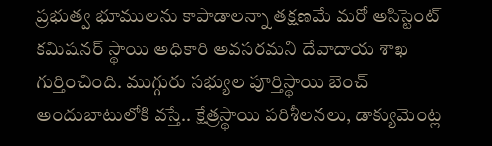ప్రభుత్వ భూములను కాపాడాలన్నా తక్షణమే మరో అసిస్టెంట్ కమిషనర్ స్థాయి అధికారి అవసరమని దేవాదాయ శాఖ గుర్తించింది. ముగ్గురు సభ్యుల పూర్తిస్థాయి బెంచ్ అందుబాటులోకి వస్తే.. క్షేత్రస్థాయి పరిశీలనలు, డాక్యుమెంట్ల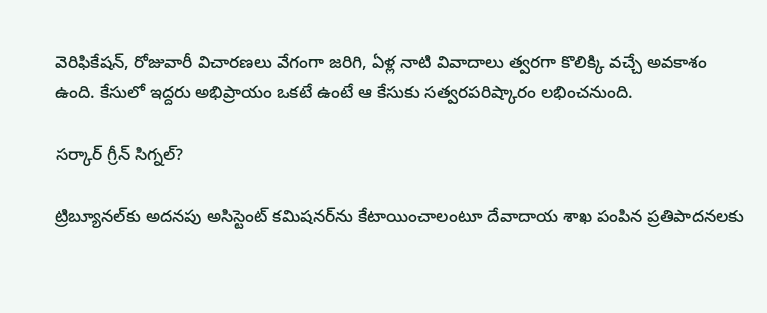వెరిఫికేషన్, రోజువారీ విచారణలు వేగంగా జరిగి, ఏళ్ల నాటి వివాదాలు త్వరగా కొలిక్కి వచ్చే అవకాశం ఉంది. కేసులో ఇద్దరు అభిప్రాయం ఒకటే ఉంటే ఆ కేసుకు సత్వరపరిష్కారం లభించనుంది.

సర్కార్ గ్రీన్ సిగ్నల్?

ట్రిబ్యూనల్‌కు అదనపు అసిస్టెంట్ కమిషనర్‌ను కేటాయించాలంటూ దేవాదాయ శాఖ పంపిన ప్రతిపాదనలకు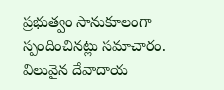ప్రభుత్వం సానుకూలంగా స్పందించినట్లు సమాచారం. విలువైన దేవాదాయ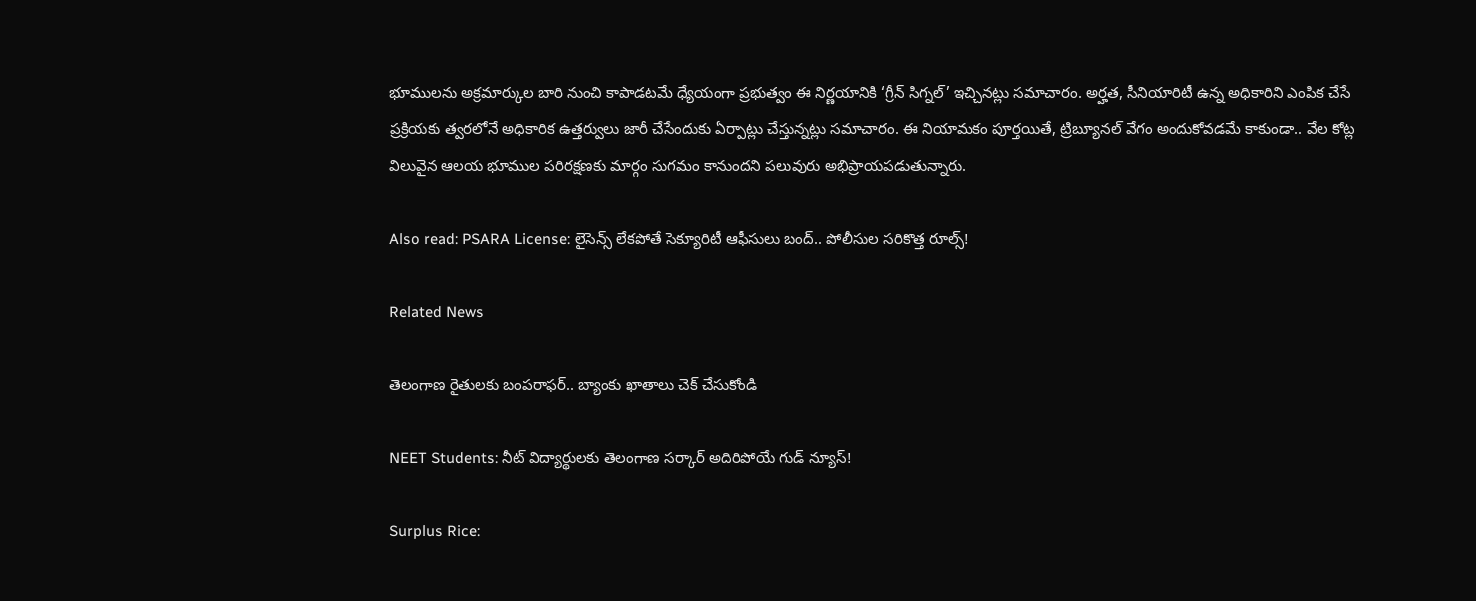భూములను అక్రమార్కుల బారి నుంచి కాపాడటమే ధ్యేయంగా ప్రభుత్వం ఈ నిర్ణయానికి ‘గ్రీన్ సిగ్నల్’ ఇచ్చినట్లు సమాచారం. అర్హత, సీనియారిటీ ఉన్న అధికారిని ఎంపిక చేసే ప్రక్రియకు త్వరలోనే అధికారిక ఉత్తర్వులు జారీ చేసేందుకు ఏర్పాట్లు చేస్తున్నట్లు సమాచారం. ఈ నియామకం పూర్తయితే, ట్రిబ్యూనల్ వేగం అందుకోవడమే కాకుండా.. వేల కోట్ల విలువైన ఆలయ భూముల పరిరక్షణకు మార్గం సుగమం కానుందని పలువురు అభిప్రాయపడుతున్నారు.

Also read: PSARA License: లైసెన్స్ లేకపోతే సెక్యూరిటీ ఆఫీసులు బంద్.. పోలీసుల సరికొత్త రూల్స్!

Related News

తెలంగాణ రైతులకు బంపరాఫర్.. బ్యాంకు ఖాతాలు చెక్ చేసుకోండి

NEET Students: నీట్ విద్యార్థులకు తెలంగాణ సర్కార్ అదిరిపోయే గుడ్ న్యూస్!

Surplus Rice: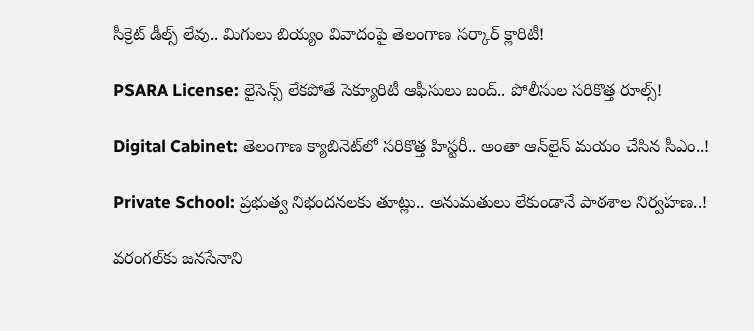సీక్రెట్ డీల్స్ లేవు.. మిగులు బియ్యం వివాదంపై తెలంగాణ సర్కార్ క్లారిటీ!

PSARA License: లైసెన్స్ లేకపోతే సెక్యూరిటీ ఆఫీసులు బంద్.. పోలీసుల సరికొత్త రూల్స్!

Digital Cabinet: తెలంగాణ క్యాబినెట్‌లో సరికొత్త హిస్టరీ.. అంతా ఆన్‌లైన్ మయం చేసిన సీఎం..!

Private School: ప్రభుత్వ నిభందనలకు తూట్లు.. అనుమతులు లేకుండానే పాఠశాల నిర్వహణ..!

వరంగల్‌కు జనసేనాని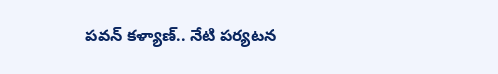పవన్ కళ్యాణ్.. నేటి పర్యటన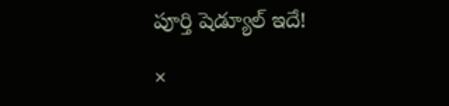పూర్తి షెడ్యూల్ ఇదే!

×